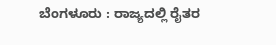ಬೆಂಗಳೂರು : ರಾಜ್ಯದಲ್ಲಿ ರೈತರ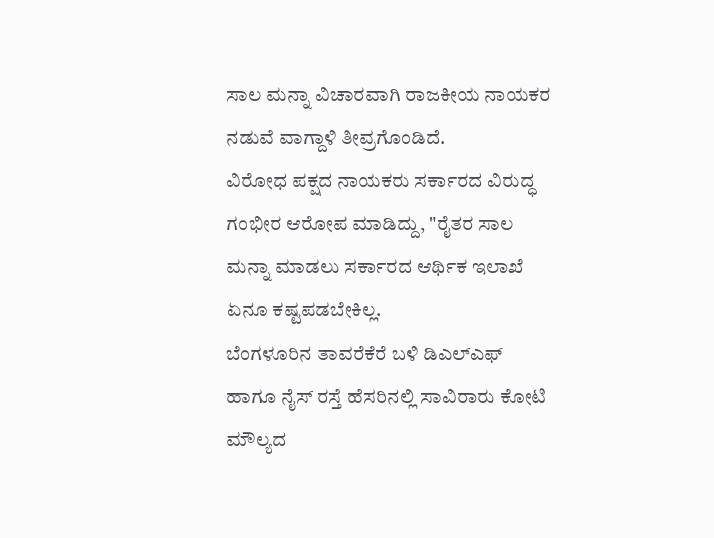ಸಾಲ ಮನ್ನಾ ವಿಚಾರವಾಗಿ ರಾಜಕೀಯ ನಾಯಕರ ನಡುವೆ ವಾಗ್ದಾಳಿ ತೀವ್ರಗೊಂಡಿದೆ.
ವಿರೋಧ ಪಕ್ಷದ ನಾಯಕರು ಸರ್ಕಾರದ ವಿರುದ್ಧ ಗಂಭೀರ ಆರೋಪ ಮಾಡಿದ್ದು, "ರೈತರ ಸಾಲ ಮನ್ನಾ ಮಾಡಲು ಸರ್ಕಾರದ ಆರ್ಥಿಕ ಇಲಾಖೆ ಏನೂ ಕಷ್ಟಪಡಬೇಕಿಲ್ಲ.
ಬೆಂಗಳೂರಿನ ತಾವರೆಕೆರೆ ಬಳಿ ಡಿಎಲ್ಎಫ್ ಹಾಗೂ ನೈಸ್ ರಸ್ತೆ ಹೆಸರಿನಲ್ಲಿ ಸಾವಿರಾರು ಕೋಟಿ ಮೌಲ್ಯದ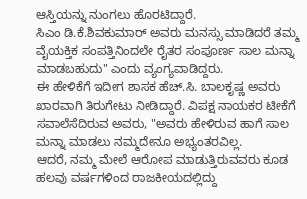ಆಸ್ತಿಯನ್ನು ನುಂಗಲು ಹೊರಟಿದ್ದಾರೆ.
ಸಿಎಂ ಡಿ.ಕೆ.ಶಿವಕುಮಾರ್ ಅವರು ಮನಸ್ಸು ಮಾಡಿದರೆ ತಮ್ಮ ವೈಯಕ್ತಿಕ ಸಂಪತ್ತಿನಿಂದಲೇ ರೈತರ ಸಂಪೂರ್ಣ ಸಾಲ ಮನ್ನಾ ಮಾಡಬಹುದು" ಎಂದು ವ್ಯಂಗ್ಯವಾಡಿದ್ದರು.
ಈ ಹೇಳಿಕೆಗೆ ಇದೀಗ ಶಾಸಕ ಹೆಚ್.ಸಿ. ಬಾಲಕೃಷ್ಣ ಅವರು ಖಾರವಾಗಿ ತಿರುಗೇಟು ನೀಡಿದ್ದಾರೆ. ವಿಪಕ್ಷ ನಾಯಕರ ಟೀಕೆಗೆ ಸವಾಲೆಸೆದಿರುವ ಅವರು, "ಅವರು ಹೇಳಿರುವ ಹಾಗೆ ಸಾಲ ಮನ್ನಾ ಮಾಡಲು ನಮ್ಮದೇನೂ ಅಭ್ಯಂತರವಿಲ್ಲ.
ಆದರೆ, ನಮ್ಮ ಮೇಲೆ ಆರೋಪ ಮಾಡುತ್ತಿರುವವರು ಕೂಡ ಹಲವು ವರ್ಷಗಳಿಂದ ರಾಜಕೀಯದಲ್ಲಿದ್ದು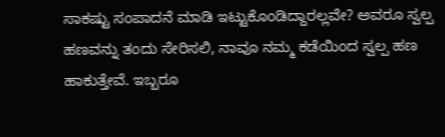ಸಾಕಷ್ಟು ಸಂಪಾದನೆ ಮಾಡಿ ಇಟ್ಟುಕೊಂಡಿದ್ದಾರಲ್ಲವೇ? ಅವರೂ ಸ್ವಲ್ಪ ಹಣವನ್ನು ತಂದು ಸೇರಿಸಲಿ, ನಾವೂ ನಮ್ಮ ಕಡೆಯಿಂದ ಸ್ವಲ್ಪ ಹಣ ಹಾಕುತ್ತೇವೆ. ಇಬ್ಬರೂ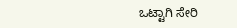ಒಟ್ಟಾಗಿ ಸೇರಿ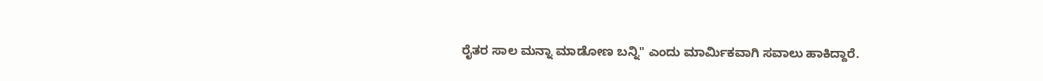ರೈತರ ಸಾಲ ಮನ್ನಾ ಮಾಡೋಣ ಬನ್ನಿ" ಎಂದು ಮಾರ್ಮಿಕವಾಗಿ ಸವಾಲು ಹಾಕಿದ್ದಾರೆ.